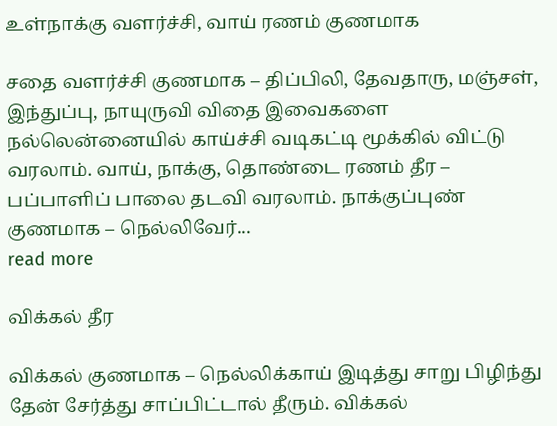உள்நாக்கு வளர்ச்சி, வாய் ரணம் குணமாக

சதை வளர்ச்சி குணமாக – திப்பிலி, தேவதாரு, மஞ்சள், இந்துப்பு, நாயுருவி விதை இவைகளை நல்லென்னையில் காய்ச்சி வடிகட்டி மூக்கில் விட்டு வரலாம். வாய், நாக்கு, தொண்டை ரணம் தீர – பப்பாளிப் பாலை தடவி வரலாம். நாக்குப்புண் குணமாக – நெல்லிவேர்...
read more

விக்கல் தீர

விக்கல் குணமாக – நெல்லிக்காய் இடித்து சாறு பிழிந்து தேன் சேர்த்து சாப்பிட்டால் தீரும். விக்கல்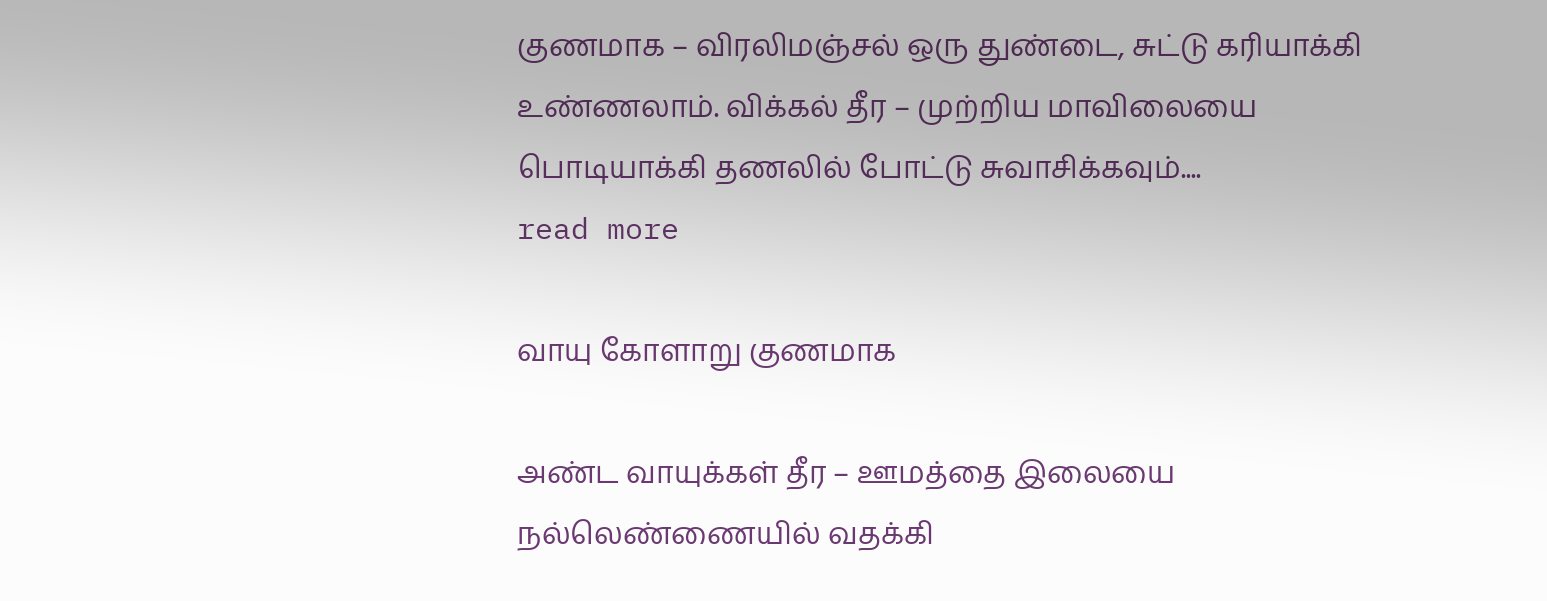குணமாக – விரலிமஞ்சல் ஒரு துண்டை, சுட்டு கரியாக்கி உண்ணலாம். விக்கல் தீர – முற்றிய மாவிலையை பொடியாக்கி தணலில் போட்டு சுவாசிக்கவும்....
read more

வாயு கோளாறு குணமாக

அண்ட வாயுக்கள் தீர – ஊமத்தை இலையை நல்லெண்ணையில் வதக்கி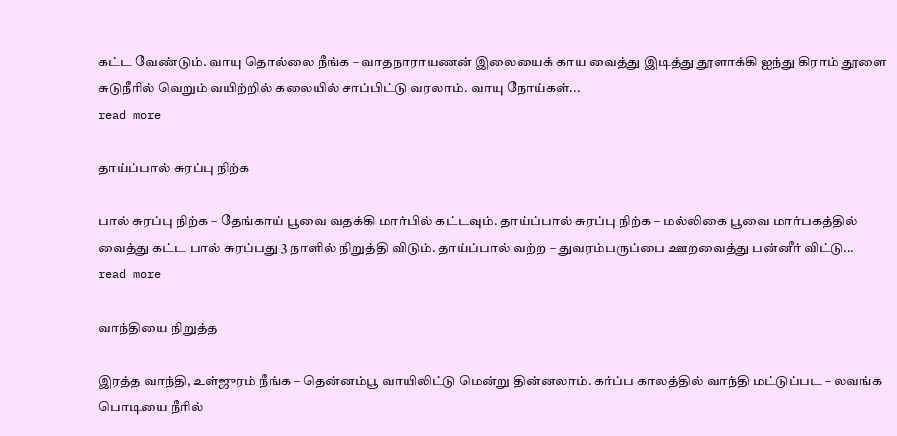கட்ட வேண்டும். வாயு தொல்லை நீங்க – வாதநாராயணன் இலையைக் காய வைத்து இடித்து தூளாக்கி ஐந்து கிராம் தூளை சுடுநீரில் வெறும் வயிற்றில் கலையில் சாப்பிட்டு வரலாம். வாயு நோய்கள்...
read more

தாய்ப்பால் சுரப்பு நிற்க

பால் சுரப்பு நிற்க – தேங்காய் பூவை வதக்கி மார்பில் கட்டவும். தாய்ப்பால் சுரப்பு நிற்க – மல்லிகை பூவை மார்பகத்தில் வைத்து கட்ட பால் சுரப்பது 3 நாளில் நிறுத்தி விடும். தாய்ப்பால் வற்ற – துவரம்பருப்பை ஊறவைத்து பன்னீர் விட்டு...
read more

வாந்தியை நிறுத்த

இரத்த வாந்தி, உள்ஜுரம் நீங்க – தென்னம்பூ வாயிலிட்டு மென்று தின்னலாம். கர்ப்ப காலத்தில் வாந்தி மட்டுப்பட – லவங்க பொடியை நீரில்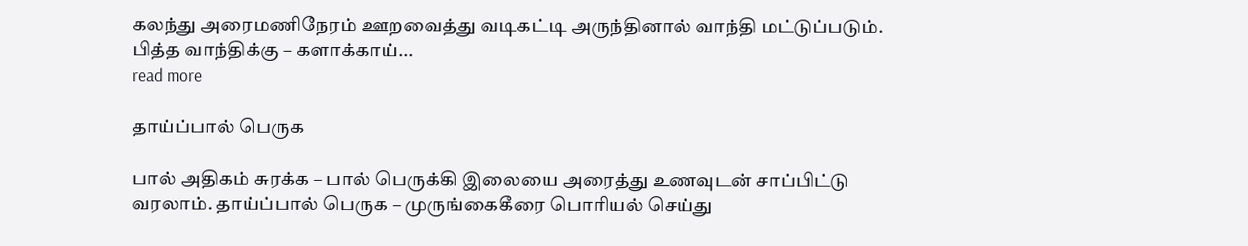கலந்து அரைமணிநேரம் ஊறவைத்து வடிகட்டி அருந்தினால் வாந்தி மட்டுப்படும். பித்த வாந்திக்கு – களாக்காய்...
read more

தாய்ப்பால் பெருக

பால் அதிகம் சுரக்க – பால் பெருக்கி இலையை அரைத்து உணவுடன் சாப்பிட்டு வரலாம். தாய்ப்பால் பெருக – முருங்கைகீரை பொரியல் செய்து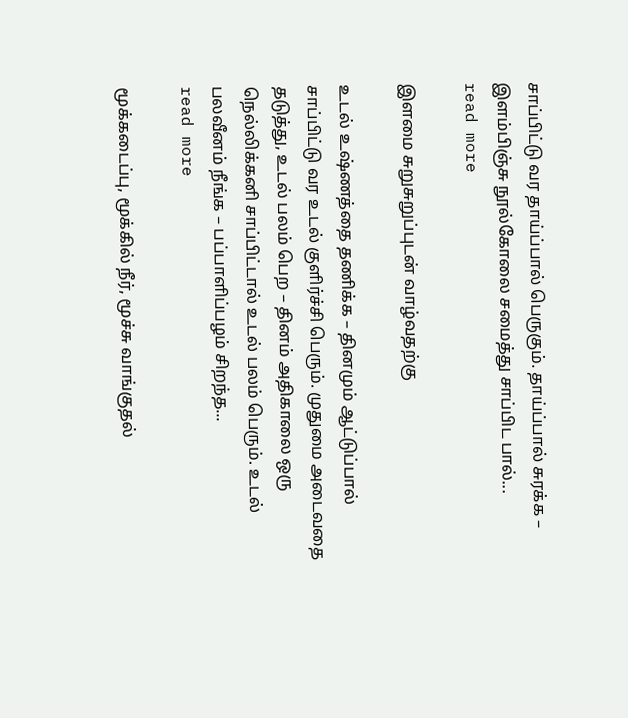சாப்பிட்டு வர தாய்ப்பால் பெருகும். தாய்ப்பால் சுரக்க – இளம்பிஞ்சு நூல்கோலை சமைத்து சாப்பிட பால்...
read more

இளமை சுறுசுறுப்புடன் வாழ்வதற்கு

உடல் உஷ்ணத்தை தணிக்க – தினமும் ஆட்டுப்பால் சாப்பிட்டு வர உடல் குளிர்ச்சி பெரும். முதுமை அடைவதை தடுத்து, உடல் பலம் பெற – தினம் அதிகாலை ஒரு நெல்லிக்கனி சாப்பிட்டால் உடல் பலம் பெரும். உடல் பலவீனம் நீங்க – பப்பாளிப்பழம் சிறந்த...
read more

மூக்கடைப்பு, மூக்கில் நீர், மூச்சு வாங்குதல்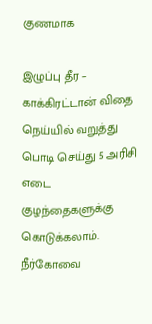குணமாக

இழுப்பு தீர – காக்கிரட்டான் விதை நெய்யில் வறுத்து பொடி செய்து 5 அரிசி எடை குழந்தைகளுக்கு கொடுக்கலாம். நீர்கோவை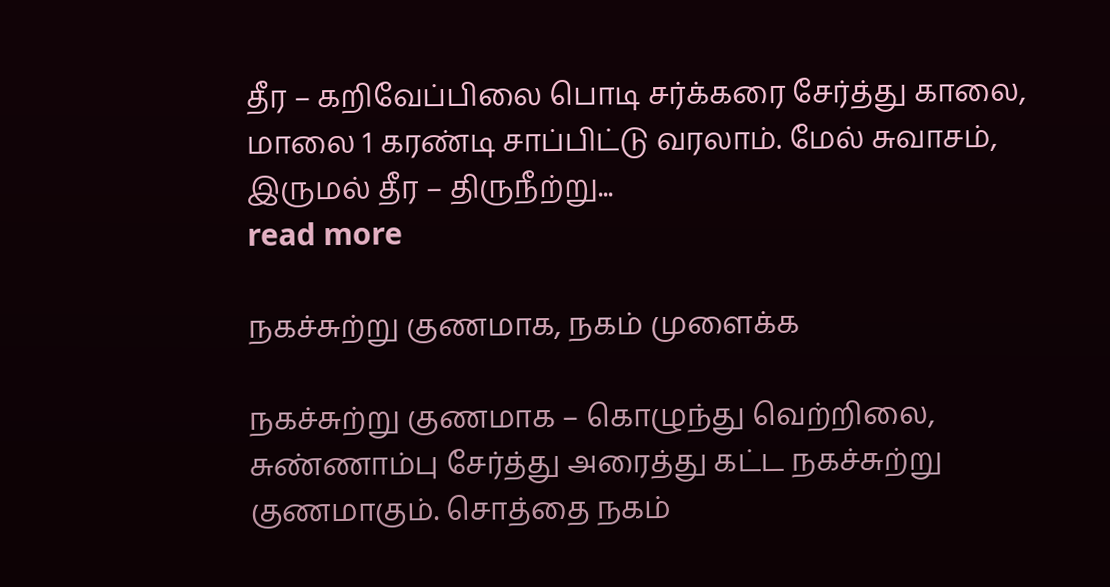தீர – கறிவேப்பிலை பொடி சர்க்கரை சேர்த்து காலை, மாலை 1 கரண்டி சாப்பிட்டு வரலாம். மேல் சுவாசம், இருமல் தீர – திருநீற்று...
read more

நகச்சுற்று குணமாக, நகம் முளைக்க

நகச்சுற்று குணமாக – கொழுந்து வெற்றிலை, சுண்ணாம்பு சேர்த்து அரைத்து கட்ட நகச்சுற்று குணமாகும். சொத்தை நகம்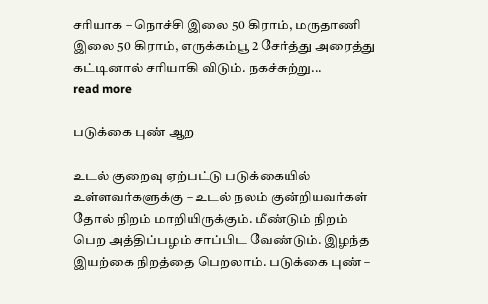சரியாக – நொச்சி இலை 50 கிராம், மருதாணி இலை 50 கிராம், எருக்கம்பூ 2 சேர்த்து அரைத்து கட்டினால் சரியாகி விடும். நகச்சுற்று...
read more

படுக்கை புண் ஆற

உடல் குறைவு ஏற்பட்டு படுக்கையில் உள்ளவர்களுக்கு – உடல் நலம் குன்றியவர்கள் தோல் நிறம் மாறியிருக்கும். மீண்டும் நிறம் பெற அத்திப்பழம் சாப்பிட வேண்டும். இழந்த இயற்கை நிறத்தை பெறலாம். படுக்கை புண் –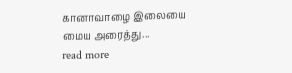கானாவாழை இலையை மைய அரைத்து...
read more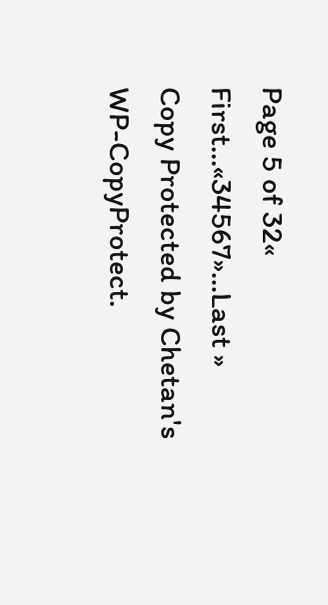Page 5 of 32« First...«34567»...Last »
Copy Protected by Chetan's WP-CopyProtect.